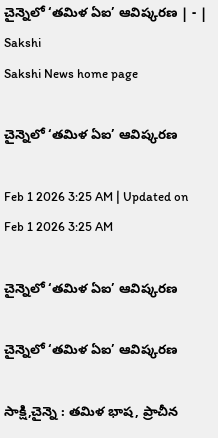చైన్నెలో ‘తమిళ ఏఐ’ ఆవిష్కరణ | - | Sakshi
Sakshi News home page

చైన్నెలో ‘తమిళ ఏఐ’ ఆవిష్కరణ

Feb 1 2026 3:25 AM | Updated on Feb 1 2026 3:25 AM

చైన్నెలో ‘తమిళ ఏఐ’ ఆవిష్కరణ

చైన్నెలో ‘తమిళ ఏఐ’ ఆవిష్కరణ

సాక్షి,చైన్నె : తమిళ భాష, ప్రాచీన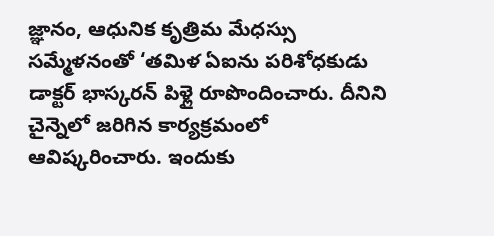జ్ఞానం, ఆధునిక కృత్రిమ మేధస్సు సమ్మేళనంతో ‘తమిళ ఏఐను పరిశోధకుడు డాక్టర్‌ భాస్కరన్‌ పిళ్లై రూపొందించారు. దీనిని చైన్నెలో జరిగిన కార్యక్రమంలో ఆవిష్కరించారు. ఇందుకు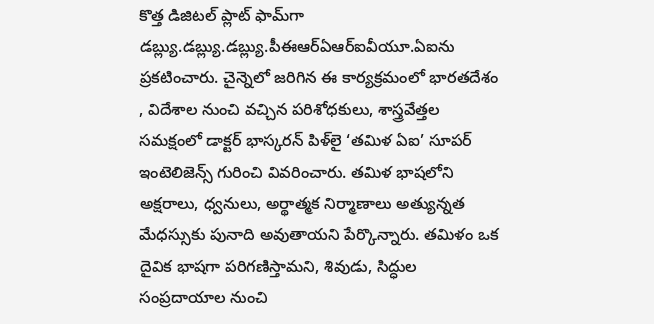కొత్త డిజిటల్‌ ప్లాట్‌ ఫామ్‌గా డబ్ల్యు.డబ్ల్యు.డబ్ల్యు.పీఈఆర్‌ఏఆర్‌ఐవీయూ.ఏఐను ప్రకటించారు. చైన్నెలో జరిగిన ఈ కార్యక్రమంలో భారతదేశం , విదేశాల నుంచి వచ్చిన పరిశోధకులు, శాస్త్రవేత్తల సమక్షంలో డాక్టర్‌ భాస్కరన్‌ పిళ్‌లై ‘తమిళ ఏఐ’ సూపర్‌ ఇంటెలిజెన్స్‌ గురించి వివరించారు. తమిళ భాషలోని అక్షరాలు, ధ్వనులు, అర్థాత్మక నిర్మాణాలు అత్యున్నత మేధస్సుకు పునాది అవుతాయని పేర్కొన్నారు. తమిళం ఒక దైవిక భాషగా పరిగణిస్తామని, శివుడు, సిద్ధుల సంప్రదాయాల నుంచి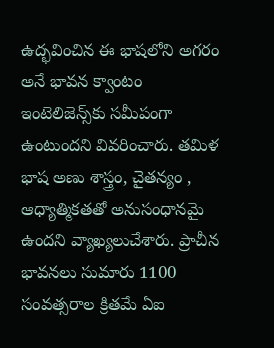ఉద్భవించిన ఈ భాషలోని అగరం అనే భావన క్వాంటం ఇంటెలిజెన్స్‌కు సమీపంగా ఉంటుందని వివరించారు. తమిళ భాష అణు శాస్త్రం, చైతన్యం , ఆధ్యాత్మికతతో అనుసంధానమై ఉందని వ్యాఖ్యలుచేశారు. ప్రాచీన భావనలు సుమారు 1100 సంవత్సరాల క్రితమే ఏఐ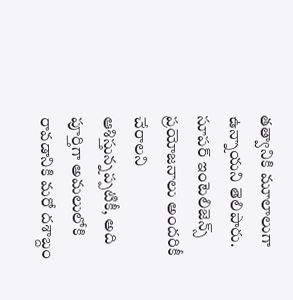తత్వానికి మూలాలుగా ఉన్నాయని తెలిపారు. సూపర్‌ ఇంటెలిజెన్స్‌ ప్రయోజనాలు అందరికీ చేరాలని ఆశిస్తున్నప్పటికీ, అది పూర్తిగా అమలులోకి రావడానికి మరో దశాబ్దం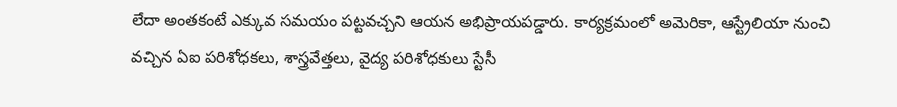లేదా అంతకంటే ఎక్కువ సమయం పట్టవచ్చని ఆయన అభిప్రాయపడ్డారు. కార్యక్రమంలో అమెరికా, ఆస్ట్రేలియా నుంచి వచ్చిన ఏఐ పరిశోధకలు, శాస్త్రవేత్తలు, వైద్య పరిశోధకులు స్టేసీ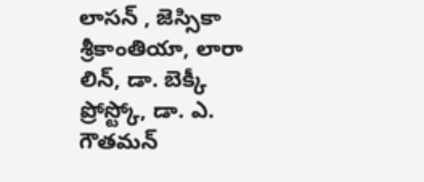లాసన్‌ , జెస్సికా శ్రీకాంతియా, లారా లిన్‌, డా. బెక్కీ ప్రోస్ట్కో, డా. ఎ. గౌతమన్‌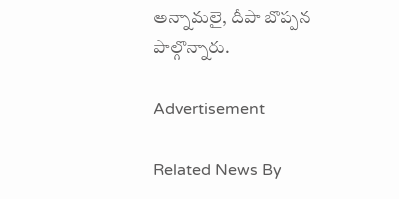అన్నామలై, దీపా బొప్పన పాల్గొన్నారు.

Advertisement

Related News By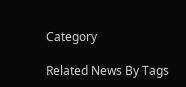Category

Related News By Tags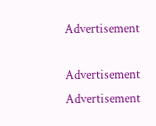Advertisement

Advertisement
Advertisement